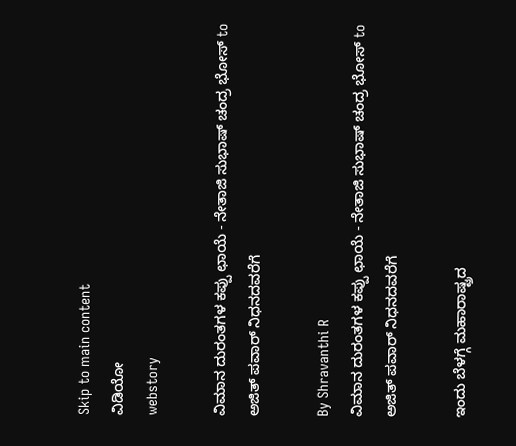Skip to main content
ವಿಡಿಯೋ
webstory

ವಿಮಾನ ದುರಂತಗಳ ಕಪ್ಪು ಛಾಯೆ - ನೇತಾಜಿ ಸುಭಾಷ್‌ ಚಂದ್ರ ಭೋಸ್‌ to ಅಜಿತ್‌ ಪವಾರ್‌ ನಿಧನದವರೆಗೆ

By Shravanthi R
ವಿಮಾನ ದುರಂತಗಳ ಕಪ್ಪು ಛಾಯೆ - ನೇತಾಜಿ ಸುಭಾಷ್‌ ಚಂದ್ರ ಭೋಸ್‌ to ಅಜಿತ್‌ ಪವಾರ್‌ ನಿಧನದವರೆಗೆ

ಇಂದು ಬೆಳಗ್ಗೆ ಮಹಾರಾಷ್ಟ್ರದ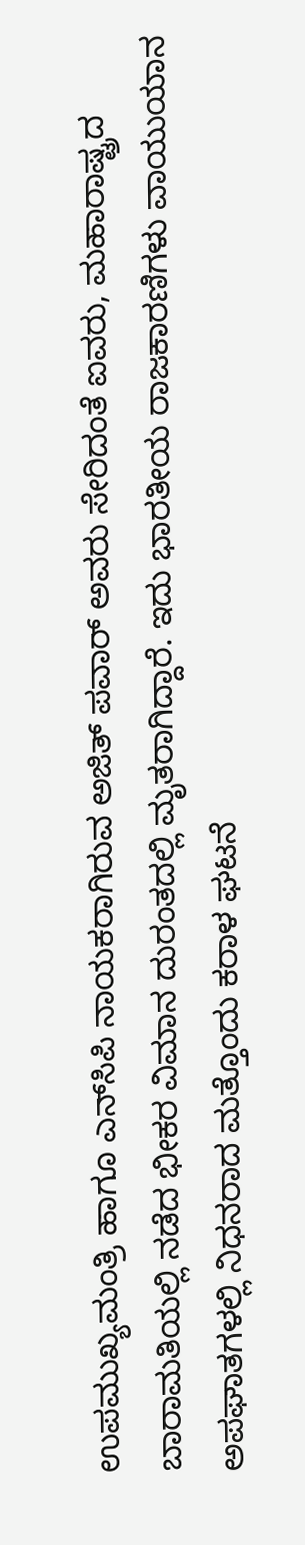ಉಪಮುಖ್ಯಮಂತ್ರಿ ಹಾಗೂ ಎನ್‌ಸಿಪಿ ನಾಯಕರಾಗಿರುವ ಅಜಿತ್‌ ಪವಾರ್‌ ಅವರು ಸೇರಿದಂತೆ ಐವರು, ಮಹಾರಾಷ್ಟ್ರದ ಬಾರಾಮತಿಯಲ್ಲಿ ನಡೆದ ಭೀಕರ ವಿಮಾನ ದುರಂತದಲ್ಲಿ ಮೃತರಾಗಿದ್ದಾರೆ. ಇದು ಭಾರತೀಯ ರಾಜಕಾರಣಿಗಳು ವಾಯುಯಾನ ಅಪಘಾತಗಳಲ್ಲಿ ನಿಧನರಾದ ಮತ್ತೊಂದು ಕರಾಳ ಘಟನೆ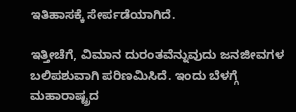ಇತಿಹಾಸಕ್ಕೆ ಸೇರ್ಪಡೆಯಾಗಿದೆ.

ಇತ್ತೀಚೆಗೆ, ವಿಮಾನ ದುರಂತವೆನ್ನುವುದು ಜನಜೀವಗಳ ಬಲಿಪಶುವಾಗಿ ಪರಿಣಮಿಸಿದೆ. ಇಂದು ಬೆಳಗ್ಗೆ ಮಹಾರಾಷ್ಟ್ರದ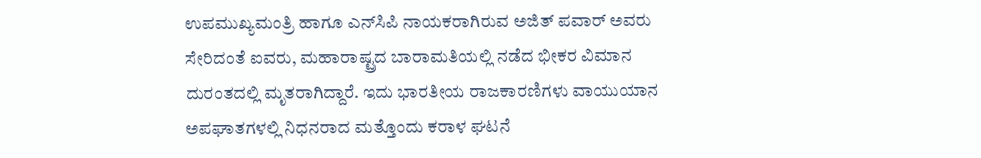ಉಪಮುಖ್ಯಮಂತ್ರಿ ಹಾಗೂ ಎನ್‌ಸಿಪಿ ನಾಯಕರಾಗಿರುವ ಅಜಿತ್‌ ಪವಾರ್‌ ಅವರು ಸೇರಿದಂತೆ ಐವರು, ಮಹಾರಾಷ್ಟ್ರದ ಬಾರಾಮತಿಯಲ್ಲಿ ನಡೆದ ಭೀಕರ ವಿಮಾನ ದುರಂತದಲ್ಲಿ ಮೃತರಾಗಿದ್ದಾರೆ. ಇದು ಭಾರತೀಯ ರಾಜಕಾರಣಿಗಳು ವಾಯುಯಾನ ಅಪಘಾತಗಳಲ್ಲಿ ನಿಧನರಾದ ಮತ್ತೊಂದು ಕರಾಳ ಘಟನೆ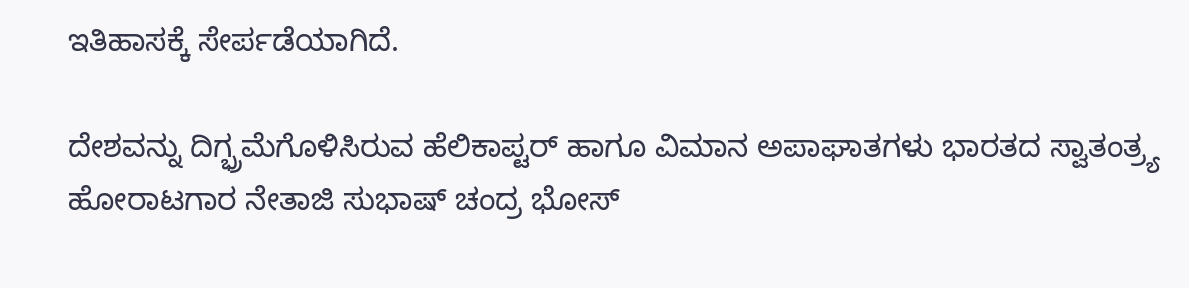ಇತಿಹಾಸಕ್ಕೆ ಸೇರ್ಪಡೆಯಾಗಿದೆ.

ದೇಶವನ್ನು ದಿಗ್ಭ್ರಮೆಗೊಳಿಸಿರುವ ಹೆಲಿಕಾಪ್ಟರ್‌ ಹಾಗೂ ವಿಮಾನ ಅಪಾಘಾತಗಳು ಭಾರತದ ಸ್ವಾತಂತ್ರ್ಯ ಹೋರಾಟಗಾರ ನೇತಾಜಿ ಸುಭಾಷ್‌ ಚಂದ್ರ ಭೋಸ್‌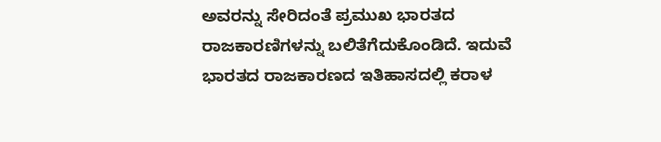ಅವರನ್ನು ಸೇರಿದಂತೆ ಪ್ರಮುಖ ಭಾರತದ ರಾಜಕಾರಣಿಗಳನ್ನು ಬಲಿತೆಗೆದುಕೊಂಡಿದೆ. ಇದುವೆ ಭಾರತದ ರಾಜಕಾರಣದ ಇತಿಹಾಸದಲ್ಲಿ ಕರಾಳ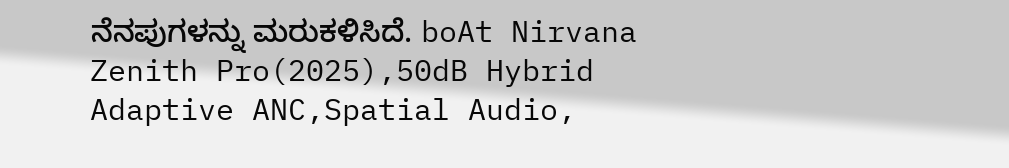ನೆನಪುಗಳನ್ನು ಮರುಕಳಿಸಿದೆ. boAt Nirvana Zenith Pro(2025),50dB Hybrid Adaptive ANC,Spatial Audio,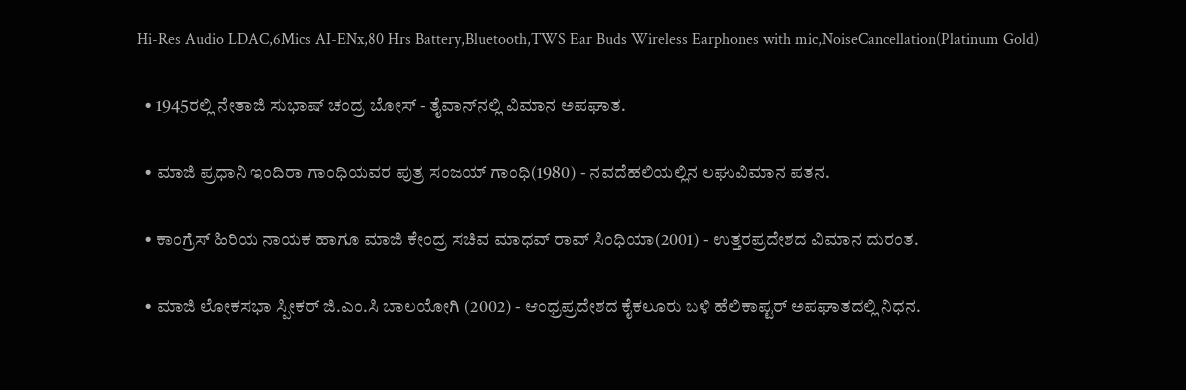Hi-Res Audio LDAC,6Mics AI-ENx,80 Hrs Battery,Bluetooth,TWS Ear Buds Wireless Earphones with mic,NoiseCancellation(Platinum Gold)

  • 1945ರಲ್ಲಿ ನೇತಾಜಿ ಸುಭಾಷ್‌ ಚಂದ್ರ ಬೋಸ್‌ - ತೈವಾನ್‌ನಲ್ಲಿ ವಿಮಾನ ಅಪಘಾತ.

  • ಮಾಜಿ ಪ್ರಧಾನಿ ಇಂದಿರಾ ಗಾಂಧಿಯವರ ಪುತ್ರ ಸಂಜಯ್‌ ಗಾಂಧಿ(1980) - ನವದೆಹಲಿಯಲ್ಲಿನ ಲಘುವಿಮಾನ ಪತನ.

  • ಕಾಂಗ್ರೆಸ್‌ ಹಿರಿಯ ನಾಯಕ ಹಾಗೂ ಮಾಜಿ ಕೇಂದ್ರ ಸಚಿವ ಮಾಧವ್‌ ರಾವ್‌ ಸಿಂಧಿಯಾ(2001) - ಉತ್ತರಪ್ರದೇಶದ ವಿಮಾನ ದುರಂತ.

  • ಮಾಜಿ ಲೋಕಸಭಾ ಸ್ಪೀಕರ್‌ ಜಿ.ಎಂ.ಸಿ ಬಾಲಯೋಗಿ (2002) - ಆಂಧ್ರಪ್ರದೇಶದ ಕೈಕಲೂರು ಬಳಿ ಹೆಲಿಕಾಪ್ಟರ್‌ ಅಪಘಾತದಲ್ಲಿ ನಿಧನ.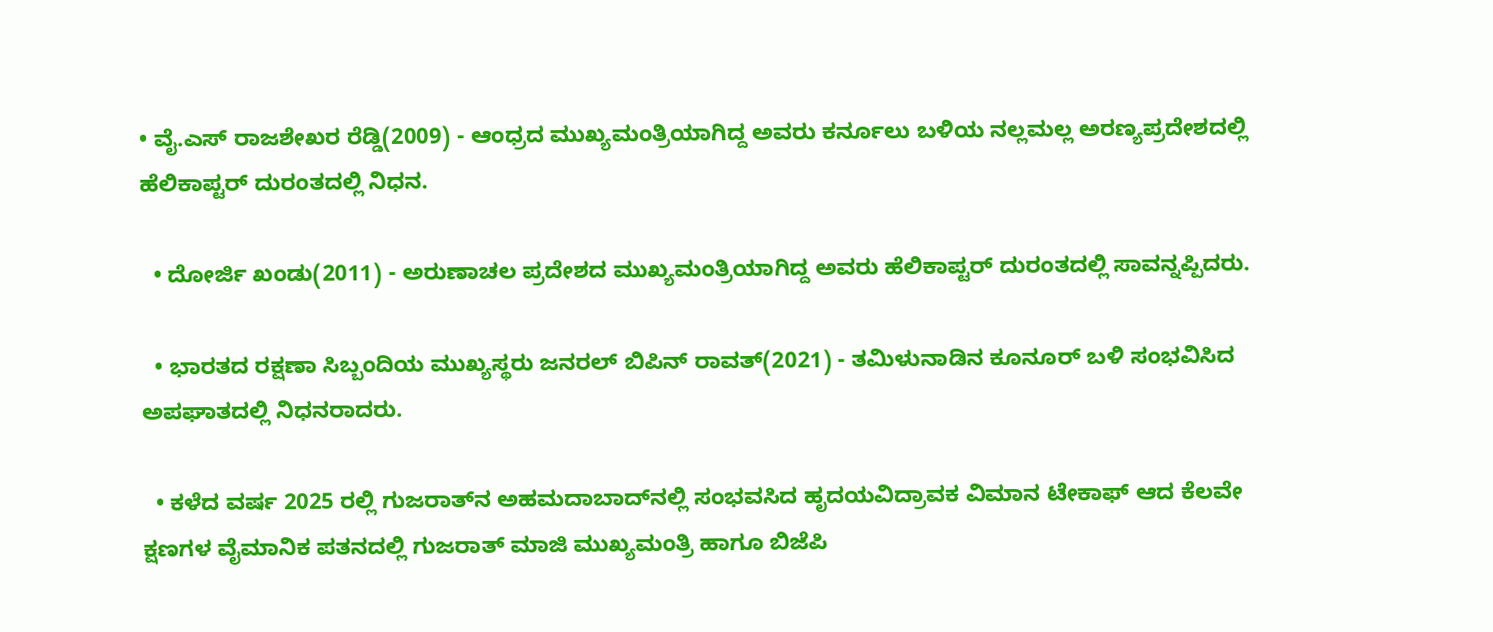• ವೈ.ಎಸ್‌ ರಾಜಶೇಖರ ರೆಡ್ಡಿ(2009) - ಆಂಧ್ರದ ಮುಖ್ಯಮಂತ್ರಿಯಾಗಿದ್ದ ಅವರು ಕರ್ನೂಲು ಬಳಿಯ ನಲ್ಲಮಲ್ಲ ಅರಣ್ಯಪ್ರದೇಶದಲ್ಲಿ ಹೆಲಿಕಾಪ್ಟರ್‌ ದುರಂತದಲ್ಲಿ ನಿಧನ.

  • ದೋರ್ಜಿ ಖಂಡು(2011) - ಅರುಣಾಚಲ ಪ್ರದೇಶದ ಮುಖ್ಯಮಂತ್ರಿಯಾಗಿದ್ದ ಅವರು ಹೆಲಿಕಾಪ್ಟರ್‌ ದುರಂತದಲ್ಲಿ ಸಾವನ್ನಪ್ಪಿದರು.

  • ಭಾರತದ ರಕ್ಷಣಾ ಸಿಬ್ಬಂದಿಯ ಮುಖ್ಯಸ್ಥರು ಜನರಲ್‌ ಬಿಪಿನ್‌ ರಾವತ್‌(2021) - ತಮಿಳುನಾಡಿನ ಕೂನೂರ್‌ ಬಳಿ ಸಂಭವಿಸಿದ ಅಪಘಾತದಲ್ಲಿ ನಿಧನರಾದರು.

  • ಕಳೆದ ವರ್ಷ 2025 ರಲ್ಲಿ ಗುಜರಾತ್‌ನ ಅಹಮದಾಬಾದ್‌ನಲ್ಲಿ ಸಂಭವಸಿದ ಹೃದಯವಿದ್ರಾವಕ ವಿಮಾನ ಟೇಕಾಫ್‌ ಆದ ಕೆಲವೇ ಕ್ಷಣಗಳ ವೈಮಾನಿಕ ಪತನದಲ್ಲಿ ಗುಜರಾತ್‌ ಮಾಜಿ ಮುಖ್ಯಮಂತ್ರಿ ಹಾಗೂ ಬಿಜೆಪಿ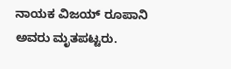ನಾಯಕ ವಿಜಯ್‌ ರೂಪಾನಿ ಅವರು ಮೃತಪಟ್ಟರು.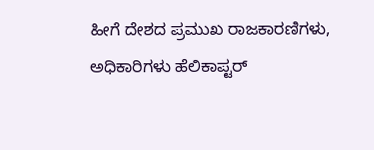ಹೀಗೆ ದೇಶದ ಪ್ರಮುಖ ರಾಜಕಾರಣಿಗಳು, ಅಧಿಕಾರಿಗಳು ಹೆಲಿಕಾಪ್ಟರ್‌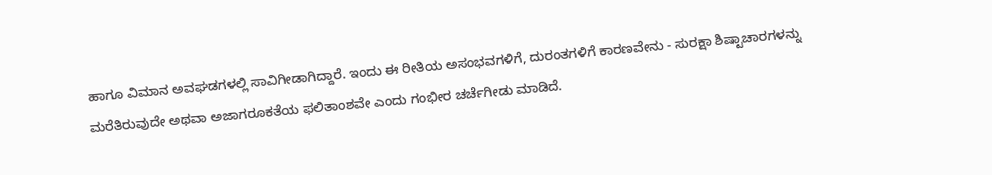ಹಾಗೂ ವಿಮಾನ ಅವಘಡಗಳಲ್ಲಿ ಸಾವಿಗೀಡಾಗಿದ್ದಾರೆ. ಇಂದು ಈ ರೀತಿಯ ಅಸಂಭವಗಳಿಗೆ, ದುರಂತಗಳಿಗೆ ಕಾರಣವೇನು - ಸುರಕ್ಷಾ ಶಿಷ್ಟಾಚಾರಗಳನ್ನು ಮರೆತಿರುವುದೇ ಅಥವಾ ಅಜಾಗರೂಕತೆಯ ಫಲಿತಾಂಶವೇ ಎಂದು ಗಂಭೀರ ಚರ್ಚೆಗೀಡು ಮಾಡಿದೆ.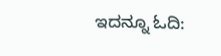ಇದನ್ನೂ ಓದಿ: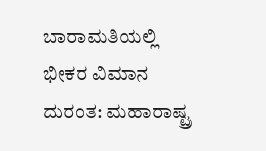ಬಾರಾಮತಿಯಲ್ಲಿ ಭೀಕರ ವಿಮಾನ ದುರಂತ: ಮಹಾರಾಷ್ಟ್ರ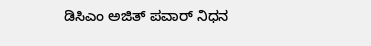ಡಿಸಿಎಂ ಅಜಿತ್ ಪವಾರ್ ನಿಧನ